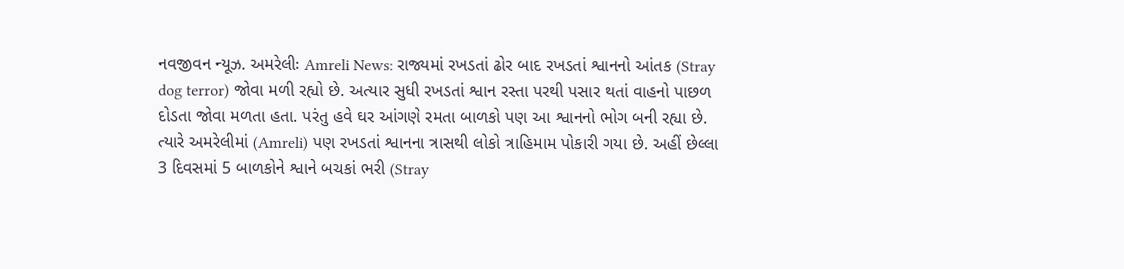નવજીવન ન્યૂઝ. અમરેલીઃ Amreli News: રાજ્યમાં રખડતાં ઢોર બાદ રખડતાં શ્વાનનો આંતક (Stray dog terror) જોવા મળી રહ્યો છે. અત્યાર સુધી રખડતાં શ્વાન રસ્તા પરથી પસાર થતાં વાહનો પાછળ દોડતા જોવા મળતા હતા. પરંતુ હવે ઘર આંગણે રમતા બાળકો પણ આ શ્વાનનો ભોગ બની રહ્યા છે. ત્યારે અમરેલીમાં (Amreli) પણ રખડતાં શ્વાનના ત્રાસથી લોકો ત્રાહિમામ પોકારી ગયા છે. અહીં છેલ્લા 3 દિવસમાં 5 બાળકોને શ્વાને બચકાં ભરી (Stray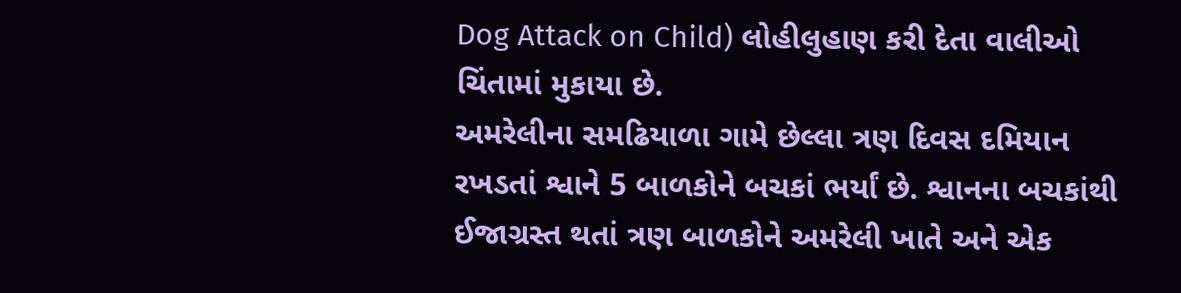Dog Attack on Child) લોહીલુહાણ કરી દેતા વાલીઓ ચિંતામાં મુકાયા છે.
અમરેલીના સમઢિયાળા ગામે છેલ્લા ત્રણ દિવસ દમિયાન રખડતાં શ્વાને 5 બાળકોને બચકાં ભર્યાં છે. શ્વાનના બચકાંથી ઈજાગ્રસ્ત થતાં ત્રણ બાળકોને અમરેલી ખાતે અને એક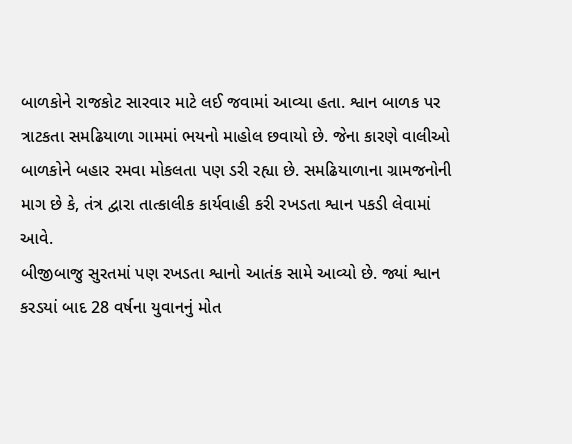બાળકોને રાજકોટ સારવાર માટે લઈ જવામાં આવ્યા હતા. શ્વાન બાળક પર ત્રાટકતા સમઢિયાળા ગામમાં ભયનો માહોલ છવાયો છે. જેના કારણે વાલીઓ બાળકોને બહાર રમવા મોકલતા પણ ડરી રહ્યા છે. સમઢિયાળાના ગ્રામજનોની માગ છે કે, તંત્ર દ્વારા તાત્કાલીક કાર્યવાહી કરી રખડતા શ્વાન પકડી લેવામાં આવે.
બીજીબાજુ સુરતમાં પણ રખડતા શ્વાનો આતંક સામે આવ્યો છે. જ્યાં શ્વાન કરડયાં બાદ 28 વર્ષના યુવાનનું મોત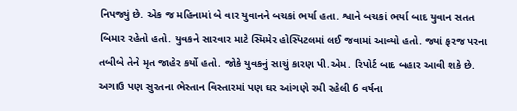નિપજ્યું છે. એક જ મહિનામાં બે વાર યુવાનને બચકાં ભર્યા હતા. શ્વાને બચકાં ભર્યા બાદ યુવાન સતત બિમાર રહેતો હતો. યુવકને સારવાર માટે સ્મિમેર હોસ્પિટલમાં લઈ જવામાં આવ્યો હતો. જ્યાં ફરજ પરના તબીબે તેને મૃત જાહેર કર્યો હતો. જોકે યુવકનું સાચું કારણ પી.એમ. રિપોર્ટ બાદ બહાર આવી શકે છે. અગાઉ પણ સુરતના ભેસ્તાન વિસ્તારમાં પણ ઘર આંગણે રમી રહેલી 6 વર્ષના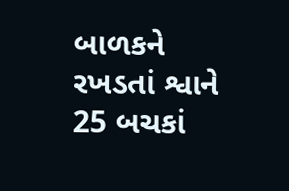બાળકને રખડતાં શ્વાને 25 બચકાં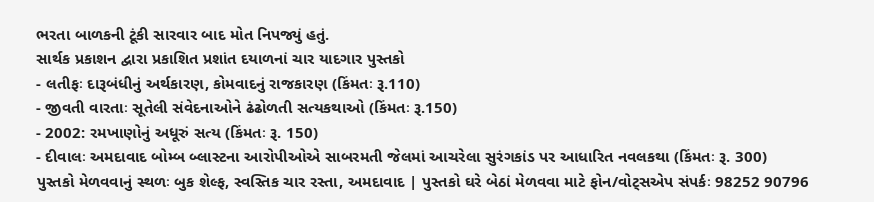ભરતા બાળકની ટૂંકી સારવાર બાદ મોત નિપજ્યું હતું.
સાર્થક પ્રકાશન દ્વારા પ્રકાશિત પ્રશાંત દયાળનાં ચાર યાદગાર પુસ્તકો
- લતીફઃ દારૂબંધીનું અર્થકારણ, કોમવાદનું રાજકારણ (કિંમતઃ રૂ.110)
- જીવતી વારતાઃ સૂતેલી સંવેદનાઓને ઢંઢોળતી સત્યકથાઓ (કિંમતઃ રૂ.150)
- 2002: રમખાણોનું અધૂરું સત્ય (કિંમતઃ રૂ. 150)
- દીવાલઃ અમદાવાદ બોમ્બ બ્લાસ્ટના આરોપીઓએ સાબરમતી જેલમાં આચરેલા સુરંગકાંડ પર આધારિત નવલકથા (કિંમતઃ રૂ. 300)
પુસ્તકો મેળવવાનું સ્થળઃ બુક શેલ્ફ, સ્વસ્તિક ચાર રસ્તા, અમદાવાદ | પુસ્તકો ઘરે બેઠાં મેળવવા માટે ફોન/વોટ્સએપ સંપર્કઃ 98252 90796